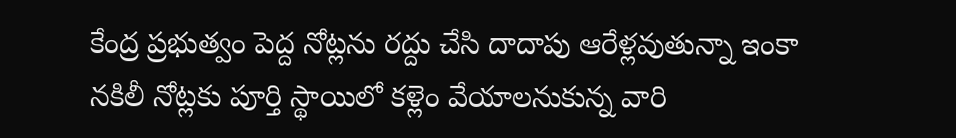కేంద్ర ప్రభుత్వం పెద్ద నోట్లను రద్దు చేసి దాదాపు ఆరేళ్లవుతున్నా ఇంకా నకిలీ నోట్లకు పూర్తి స్థాయిలో కళ్లెం వేయాలనుకున్న వారి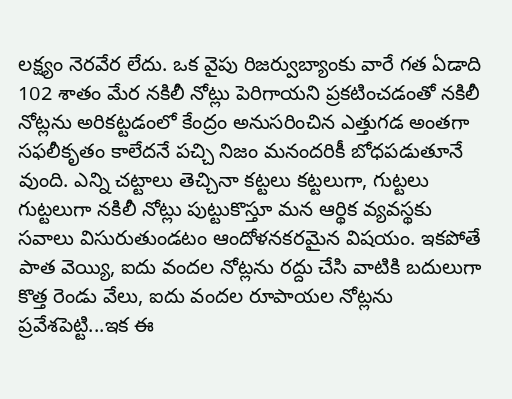లక్ష్యం నెరవేర లేదు. ఒక వైపు రిజర్వుబ్యాంకు వారే గత ఏడాది 102 శాతం మేర నకిలీ నోట్లు పెరిగాయని ప్రకటించడంతో నకిలీ నోట్లను అరికట్టడంలో కేంద్రం అనుసరించిన ఎత్తుగడ అంతగా సఫలీకృతం కాలేదనే పచ్చి నిజం మనందరికీ బోధపడుతూనే వుంది. ఎన్ని చట్టాలు తెచ్చినా కట్టలు కట్టలుగా, గుట్టలు గుట్టలుగా నకిలీ నోట్లు పుట్టుకొస్తూ మన ఆర్థిక వ్యవస్థకు సవాలు విసురుతుండటం ఆందోళనకరమైన విషయం. ఇకపోతే పాత వెయ్యి, ఐదు వందల నోట్లను రద్దు చేసి వాటికి బదులుగా కొత్త రెండు వేలు, ఐదు వందల రూపాయల నోట్లను ప్రవేశపెట్టి...ఇక ఈ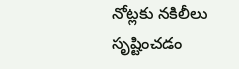నోట్లకు నకిలీలు సృష్టించడం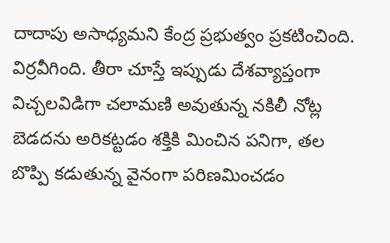దాదాపు అసాధ్యమని కేంద్ర ప్రభుత్వం ప్రకటించింది. విర్రవీగింది. తీరా చూస్తే ఇప్పుడు దేశవ్యాప్తంగా విచ్చలవిడిగా చలామణి అవుతున్న నకిలీ నోట్ల బెడదను అరికట్టడం శక్తికి మించిన పనిగా, తల బొప్పి కడుతున్న వైనంగా పరిణమించడం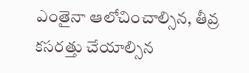ఎంతైనా ఆలోచించాల్సిన, తీవ్ర కసరత్తు చేయాల్సిన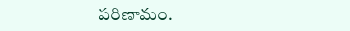పరిణామం.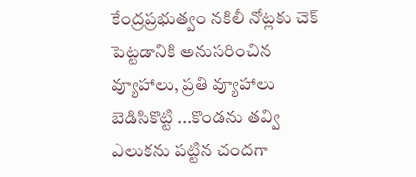కేంద్రప్రభుత్వం నకిలీ నోట్లకు చెక్ పెట్టడానికి అనుసరించిన వ్యూహాలు, ప్రతి వ్యూహాలు బెడిసికొట్టి ...కొండను తవ్వి ఎలుకను పట్టిన చందగా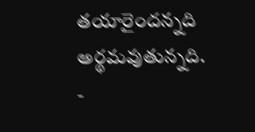తయారైందన్నది అర్థమవుతున్నది.
-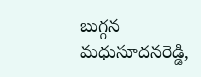బుగ్గన మధుసూదనరెడ్డి,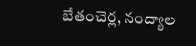బేతంచెర్ల, నంద్యాల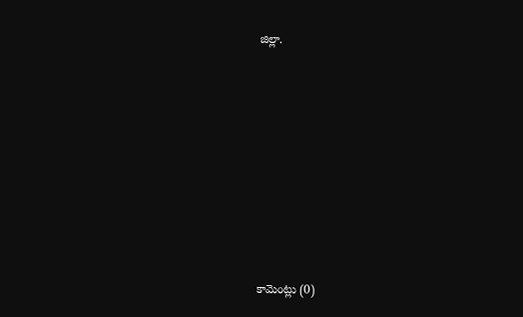జిల్లా.








కామెంట్లు (0)